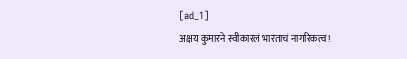[ad_1]
अक्षय कुमारने स्वीकारलं भारताचं नागरिकत्व!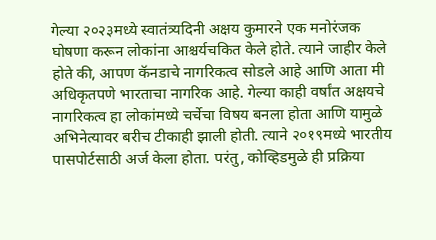गेल्या २०२३मध्ये स्वातंत्र्यदिनी अक्षय कुमारने एक मनोरंजक घोषणा करून लोकांना आश्चर्यचकित केले होते. त्याने जाहीर केले होते की, आपण कॅनडाचे नागरिकत्व सोडले आहे आणि आता मी अधिकृतपणे भारताचा नागरिक आहे. गेल्या काही वर्षांत अक्षयचे नागरिकत्व हा लोकांमध्ये चर्चेचा विषय बनला होता आणि यामुळे अभिनेत्यावर बरीच टीकाही झाली होती. त्याने २०१९मध्ये भारतीय पासपोर्टसाठी अर्ज केला होता. परंतु, कोव्हिडमुळे ही प्रक्रिया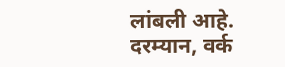लांबली आहे. दरम्यान, वर्क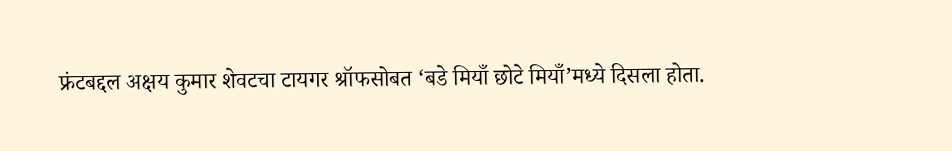फ्रंटबद्दल अक्षय कुमार शेवटचा टायगर श्रॉफसोबत ‘बडे मियाँ छोटे मियाँ’मध्ये दिसला होता.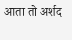आता तो अर्शद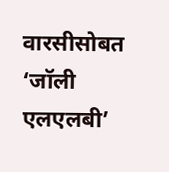वारसीसोबत ‘जॉली एलएलबी’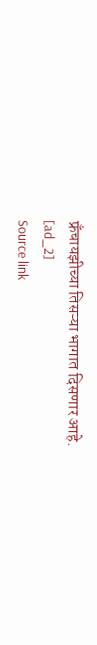फ्रँचायझीच्या तिसऱ्या भागात दिसणार आहे.
[ad_2]
Source link